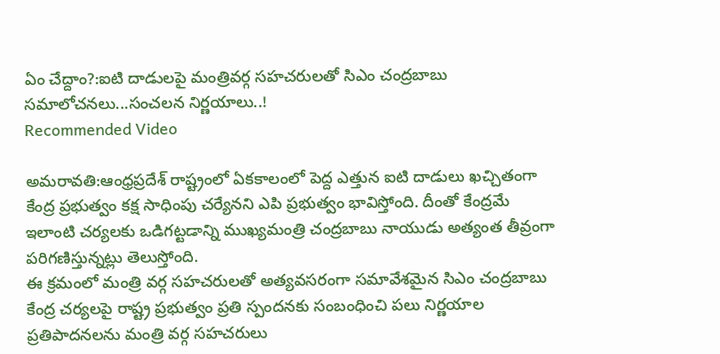ఏం చేద్దాం?:ఐటి దాడులపై మంత్రివర్గ సహచరులతో సిఎం చంద్రబాబు సమాలోచనలు...సంచలన నిర్ణయాలు..!
Recommended Video

అమరావతి:ఆంధ్రప్రదేశ్ రాష్ట్రంలో ఏకకాలంలో పెద్ద ఎత్తున ఐటి దాడులు ఖచ్చితంగా కేంద్ర ప్రభుత్వం కక్ష సాధింపు చర్యేనని ఎపి ప్రభుత్వం భావిస్తోంది. దీంతో కేంద్రమే ఇలాంటి చర్యలకు ఒడిగట్టడాన్ని ముఖ్యమంత్రి చంద్రబాబు నాయుడు అత్యంత తీవ్రంగా పరిగణిస్తున్నట్లు తెలుస్తోంది.
ఈ క్రమంలో మంత్రి వర్గ సహచరులతో అత్యవసరంగా సమావేశమైన సిఎం చంద్రబాబు కేంద్ర చర్యలపై రాష్ట్ర ప్రభుత్వం ప్రతి స్పందనకు సంబంధించి పలు నిర్ణయాల ప్రతిపాదనలను మంత్రి వర్గ సహచరులు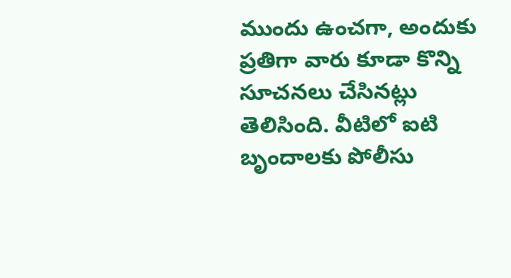ముందు ఉంచగా, అందుకు ప్రతిగా వారు కూడా కొన్ని సూచనలు చేసినట్లు తెలిసింది. వీటిలో ఐటి బృందాలకు పోలీసు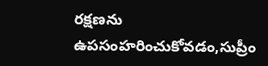రక్షణను ఉపసంహరించుకోవడం,సుప్రీం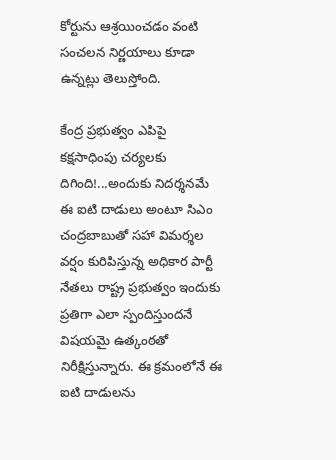కోర్టును ఆశ్రయించడం వంటి సంచలన నిర్ణయాలు కూడా ఉన్నట్లు తెలుస్తోంది.

కేంద్ర ప్రభుత్వం ఎపిపై కక్షసాధింపు చర్యలకు దిగింది!...అందుకు నిదర్శనమే ఈ ఐటి దాడులు అంటూ సిఎం చంద్రబాబుతో సహా విమర్శల వర్షం కురిపిస్తున్న అధికార పార్టీ నేతలు రాష్ట్ర ప్రభుత్వం ఇందుకు ప్రతిగా ఎలా స్పందిస్తుందనే విషయమై ఉత్కంఠతో నిరీక్షిస్తున్నారు. ఈ క్రమంలోనే ఈ ఐటి దాడులను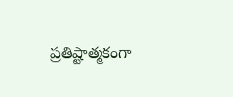ప్రతిష్టాత్మకంగా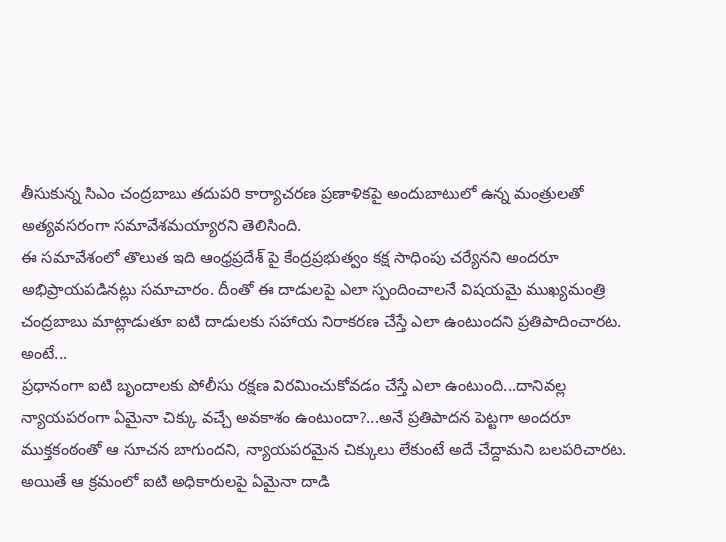తీసుకున్న సిఎం చంద్రబాబు తదుపరి కార్యాచరణ ప్రణాళికపై అందుబాటులో ఉన్న మంత్రులతో అత్యవసరంగా సమావేశమయ్యారని తెలిసింది.
ఈ సమావేశంలో తొలుత ఇది ఆంధ్రప్రదేశ్ పై కేంద్రప్రభుత్వం కక్ష సాధింపు చర్యేనని అందరూ అభిప్రాయపడినట్లు సమాచారం. దీంతో ఈ దాడులపై ఎలా స్పందించాలనే విషయమై ముఖ్యమంత్రి చంద్రబాబు మాట్లాడుతూ ఐటి దాడులకు సహాయ నిరాకరణ చేస్తే ఎలా ఉంటుందని ప్రతిపాదించారట. అంటే...
ప్రధానంగా ఐటి బృందాలకు పోలీసు రక్షణ విరమించుకోవడం చేస్తే ఎలా ఉంటుంది...దానివల్ల న్యాయపరంగా ఏమైనా చిక్కు వచ్చే అవకాశం ఉంటుందా?...అనే ప్రతిపాదన పెట్టగా అందరూ ముక్తకంఠంతో ఆ సూచన బాగుందని, న్యాయపరమైన చిక్కులు లేకుంటే అదే చేద్దామని బలపరిచారట.
అయితే ఆ క్రమంలో ఐటి అధికారులపై ఏమైనా దాడి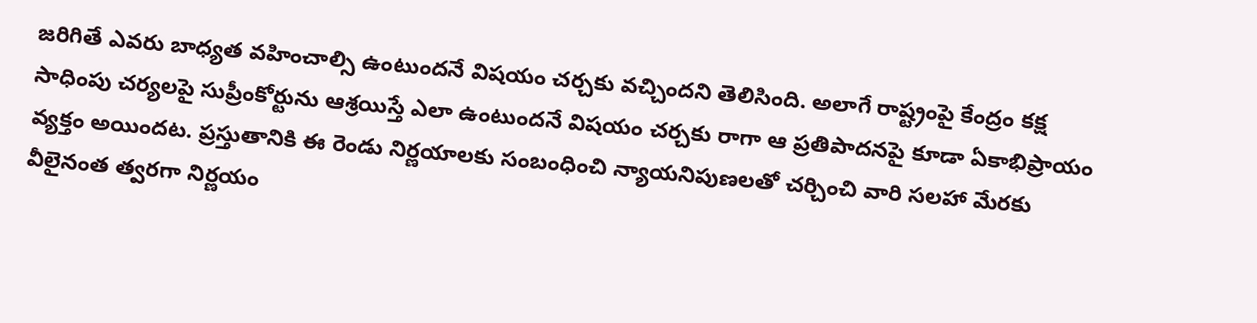జరిగితే ఎవరు బాధ్యత వహించాల్సి ఉంటుందనే విషయం చర్చకు వచ్చిందని తెలిసింది. అలాగే రాష్ట్రంపై కేంద్రం కక్ష సాధింపు చర్యలపై సుప్రీంకోర్టును ఆశ్రయిస్తే ఎలా ఉంటుందనే విషయం చర్చకు రాగా ఆ ప్రతిపాదనపై కూడా ఏకాభిప్రాయం వ్యక్తం అయిందట. ప్రస్తుతానికి ఈ రెండు నిర్ణయాలకు సంబంధించి న్యాయనిపుణలతో చర్చించి వారి సలహా మేరకు వీలైనంత త్వరగా నిర్ణయం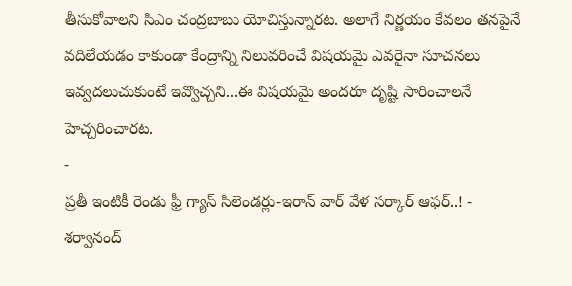తీసుకోవాలని సిఎం చంద్రబాబు యోచిస్తున్నారట. అలాగే నిర్ణయం కేవలం తనపైనే వదిలేయడం కాకుండా కేంద్రాన్ని నిలువరించే విషయమై ఎవరైనా సూచనలు ఇవ్వదలుచుకుంటే ఇవ్వొచ్చని...ఈ విషయమై అందరూ దృష్టి సారించాలనే హెచ్చరించారట.
-
ప్రతీ ఇంటికీ రెండు ఫ్రీ గ్యాస్ సిలెండర్లు-ఇరాన్ వార్ వేళ సర్కార్ ఆఫర్..! -
శర్వానంద్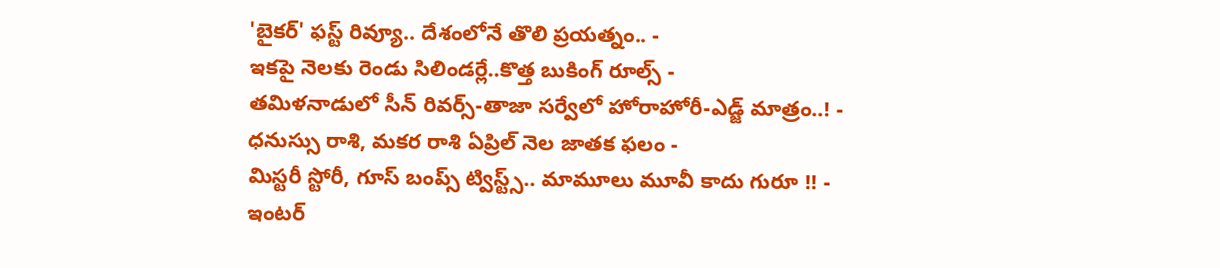'బైకర్' ఫస్ట్ రివ్యూ.. దేశంలోనే తొలి ప్రయత్నం.. -
ఇకపై నెలకు రెండు సిలిండర్లే..కొత్త బుకింగ్ రూల్స్ -
తమిళనాడులో సీన్ రివర్స్-తాజా సర్వేలో హోరాహోరీ-ఎడ్జ్ మాత్రం..! -
ధనుస్సు రాశి, మకర రాశి ఏప్రిల్ నెల జాతక ఫలం -
మిస్టరీ స్టోరీ, గూస్ బంప్స్ ట్విస్ట్స్.. మామూలు మూవీ కాదు గురూ !! -
ఇంటర్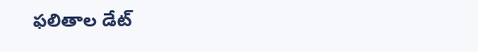ఫలితాల డేట్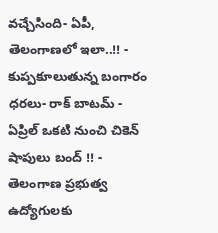వచ్చేసింది- ఏపీ, తెలంగాణలో ఇలా..!! -
కుప్పకూలుతున్న బంగారం ధరలు- రాక్ బాటమ్ -
ఏప్రిల్ ఒకటి నుంచి చికెన్ షాపులు బంద్ !! -
తెలంగాణ ప్రభుత్వ ఉద్యోగులకు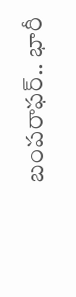బంపరాఫర్.. భారీ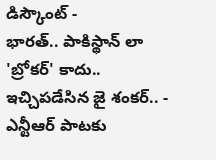డిస్కౌంట్ -
భారత్.. పాకిస్థాన్ లా 'బ్రోకర్' కాదు.. ఇచ్చిపడేసిన జై శంకర్.. -
ఎన్టీఆర్ పాటకు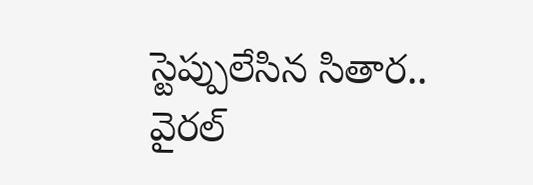స్టెప్పులేసిన సితార.. వైరల్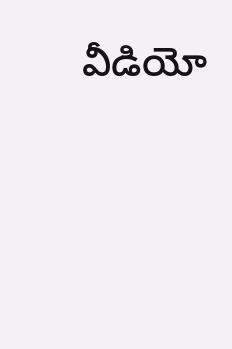వీడియో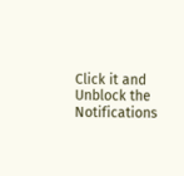Click it and Unblock the Notifications